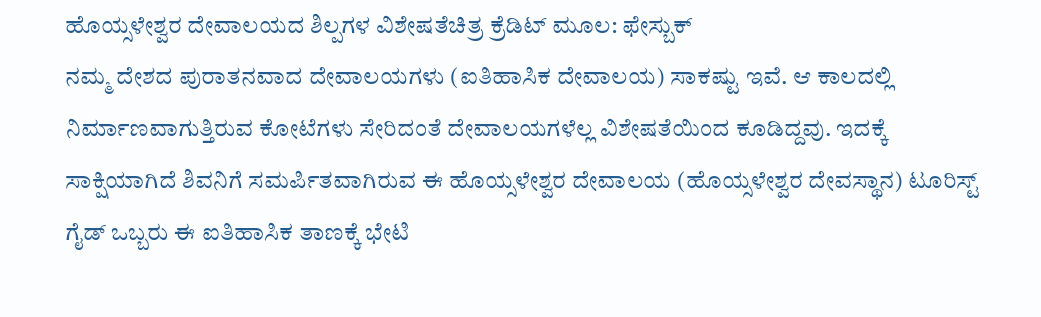ಹೊಯ್ಸಳೇಶ್ವರ ದೇವಾಲಯದ ಶಿಲ್ಪಗಳ ವಿಶೇಷತೆಚಿತ್ರ ಕ್ರೆಡಿಟ್ ಮೂಲ: ಫೇಸ್ಬುಕ್
ನಮ್ಮ ದೇಶದ ಪುರಾತನವಾದ ದೇವಾಲಯಗಳು (ಐತಿಹಾಸಿಕ ದೇವಾಲಯ) ಸಾಕಷ್ಟು ಇವೆ. ಆ ಕಾಲದಲ್ಲಿ ನಿರ್ಮಾಣವಾಗುತ್ತಿರುವ ಕೋಟೆಗಳು ಸೇರಿದಂತೆ ದೇವಾಲಯಗಳೆಲ್ಲ ವಿಶೇಷತೆಯಿಂದ ಕೂಡಿದ್ದವು. ಇದಕ್ಕೆ ಸಾಕ್ಷಿಯಾಗಿದೆ ಶಿವನಿಗೆ ಸಮರ್ಪಿತವಾಗಿರುವ ಈ ಹೊಯ್ಸಳೇಶ್ವರ ದೇವಾಲಯ (ಹೊಯ್ಸಳೇಶ್ವರ ದೇವಸ್ಥಾನ) ಟೂರಿಸ್ಟ್ ಗೈಡ್ ಒಬ್ಬರು ಈ ಐತಿಹಾಸಿಕ ತಾಣಕ್ಕೆ ಭೇಟಿ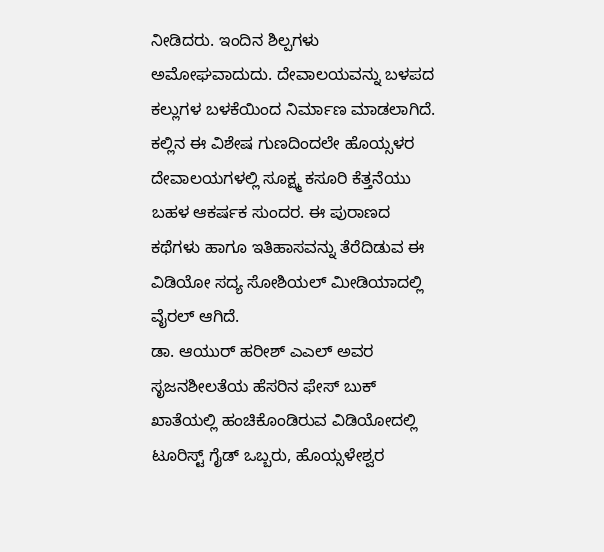ನೀಡಿದರು. ಇಂದಿನ ಶಿಲ್ಪಗಳು ಅಮೋಘವಾದುದು. ದೇವಾಲಯವನ್ನು ಬಳಪದ ಕಲ್ಲುಗಳ ಬಳಕೆಯಿಂದ ನಿರ್ಮಾಣ ಮಾಡಲಾಗಿದೆ. ಕಲ್ಲಿನ ಈ ವಿಶೇಷ ಗುಣದಿಂದಲೇ ಹೊಯ್ಸಳರ ದೇವಾಲಯಗಳಲ್ಲಿ ಸೂಕ್ಷ್ಮ ಕಸೂರಿ ಕೆತ್ತನೆಯು ಬಹಳ ಆಕರ್ಷಕ ಸುಂದರ. ಈ ಪುರಾಣದ ಕಥೆಗಳು ಹಾಗೂ ಇತಿಹಾಸವನ್ನು ತೆರೆದಿಡುವ ಈ ವಿಡಿಯೋ ಸದ್ಯ ಸೋಶಿಯಲ್ ಮೀಡಿಯಾದಲ್ಲಿ ವೈರಲ್ ಆಗಿದೆ.
ಡಾ. ಆಯುರ್ ಹರೀಶ್ ಎಎಲ್ ಅವರ ಸೃಜನಶೀಲತೆಯ ಹೆಸರಿನ ಫೇಸ್ ಬುಕ್ ಖಾತೆಯಲ್ಲಿ ಹಂಚಿಕೊಂಡಿರುವ ವಿಡಿಯೋದಲ್ಲಿ ಟೂರಿಸ್ಟ್ ಗೈಡ್ ಒಬ್ಬರು, ಹೊಯ್ಸಳೇಶ್ವರ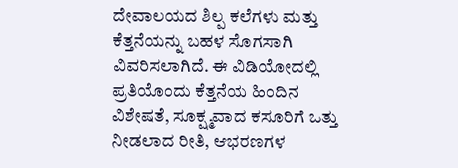ದೇವಾಲಯದ ಶಿಲ್ಪ ಕಲೆಗಳು ಮತ್ತು ಕೆತ್ತನೆಯನ್ನು ಬಹಳ ಸೊಗಸಾಗಿ ವಿವರಿಸಲಾಗಿದೆ. ಈ ವಿಡಿಯೋದಲ್ಲಿ ಪ್ರತಿಯೊಂದು ಕೆತ್ತನೆಯ ಹಿಂದಿನ ವಿಶೇಷತೆ, ಸೂಕ್ಷ್ಮವಾದ ಕಸೂರಿಗೆ ಒತ್ತು ನೀಡಲಾದ ರೀತಿ, ಆಭರಣಗಳ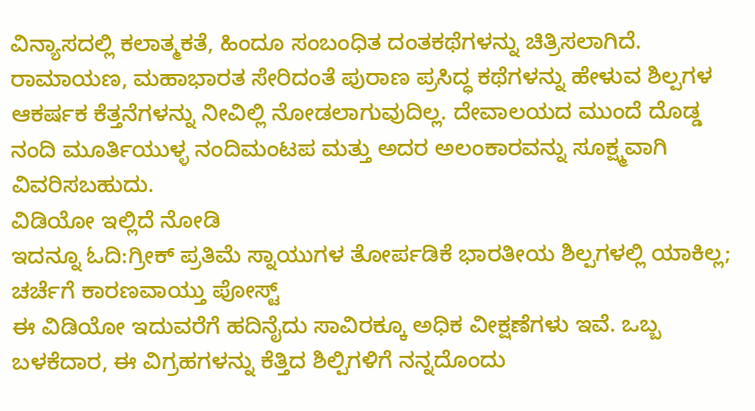ವಿನ್ಯಾಸದಲ್ಲಿ ಕಲಾತ್ಮಕತೆ, ಹಿಂದೂ ಸಂಬಂಧಿತ ದಂತಕಥೆಗಳನ್ನು ಚಿತ್ರಿಸಲಾಗಿದೆ. ರಾಮಾಯಣ, ಮಹಾಭಾರತ ಸೇರಿದಂತೆ ಪುರಾಣ ಪ್ರಸಿದ್ಧ ಕಥೆಗಳನ್ನು ಹೇಳುವ ಶಿಲ್ಪಗಳ ಆಕರ್ಷಕ ಕೆತ್ತನೆಗಳನ್ನು ನೀವಿಲ್ಲಿ ನೋಡಲಾಗುವುದಿಲ್ಲ. ದೇವಾಲಯದ ಮುಂದೆ ದೊಡ್ಡ ನಂದಿ ಮೂರ್ತಿಯುಳ್ಳ ನಂದಿಮಂಟಪ ಮತ್ತು ಅದರ ಅಲಂಕಾರವನ್ನು ಸೂಕ್ಷ್ಮವಾಗಿ ವಿವರಿಸಬಹುದು.
ವಿಡಿಯೋ ಇಲ್ಲಿದೆ ನೋಡಿ
ಇದನ್ನೂ ಓದಿ:ಗ್ರೀಕ್ ಪ್ರತಿಮೆ ಸ್ನಾಯುಗಳ ತೋರ್ಪಡಿಕೆ ಭಾರತೀಯ ಶಿಲ್ಪಗಳಲ್ಲಿ ಯಾಕಿಲ್ಲ; ಚರ್ಚೆಗೆ ಕಾರಣವಾಯ್ತು ಪೋಸ್ಟ್
ಈ ವಿಡಿಯೋ ಇದುವರೆಗೆ ಹದಿನೈದು ಸಾವಿರಕ್ಕೂ ಅಧಿಕ ವೀಕ್ಷಣೆಗಳು ಇವೆ. ಒಬ್ಬ ಬಳಕೆದಾರ, ಈ ವಿಗ್ರಹಗಳನ್ನು ಕೆತ್ತಿದ ಶಿಲ್ಪಿಗಳಿಗೆ ನನ್ನದೊಂದು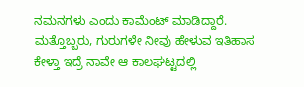ನಮನಗಳು ಎಂದು ಕಾಮೆಂಟ್ ಮಾಡಿದ್ದಾರೆ. ಮತ್ತೊಬ್ಬರು, ಗುರುಗಳೇ ನೀವು ಹೇಳುವ ಇತಿಹಾಸ ಕೇಳ್ತಾ ಇದ್ರೆ ನಾವೇ ಆ ಕಾಲಘಟ್ಟದಲ್ಲಿ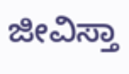ಜೀವಿಸ್ತಾ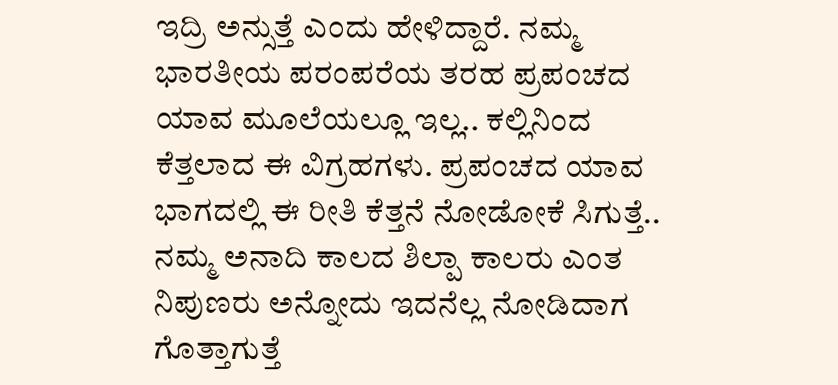ಇದ್ರಿ ಅನ್ಸುತ್ತೆ ಎಂದು ಹೇಳಿದ್ದಾರೆ. ನಮ್ಮ ಭಾರತೀಯ ಪರಂಪರೆಯ ತರಹ ಪ್ರಪಂಚದ ಯಾವ ಮೂಲೆಯಲ್ಲೂ ಇಲ್ಲ.. ಕಲ್ಲಿನಿಂದ ಕೆತ್ತಲಾದ ಈ ವಿಗ್ರಹಗಳು. ಪ್ರಪಂಚದ ಯಾವ ಭಾಗದಲ್ಲಿ ಈ ರೀತಿ ಕೆತ್ತನೆ ನೋಡೋಕೆ ಸಿಗುತ್ತೆ.. ನಮ್ಮ ಅನಾದಿ ಕಾಲದ ಶಿಲ್ಪಾ ಕಾಲರು ಎಂತ ನಿಪುಣರು ಅನ್ನೋದು ಇದನೆಲ್ಲ ನೋಡಿದಾಗ ಗೊತ್ತಾಗುತ್ತೆ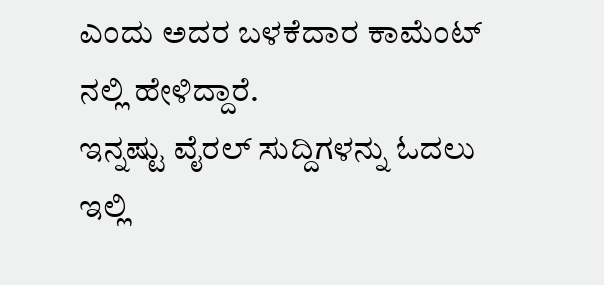ಎಂದು ಅದರ ಬಳಕೆದಾರ ಕಾಮೆಂಟ್ ನಲ್ಲಿ ಹೇಳಿದ್ದಾರೆ.
ಇನ್ನಷ್ಟು ವೈರಲ್ ಸುದ್ದಿಗಳನ್ನು ಓದಲು ಇಲ್ಲಿ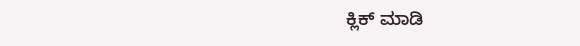ಕ್ಲಿಕ್ ಮಾಡಿ